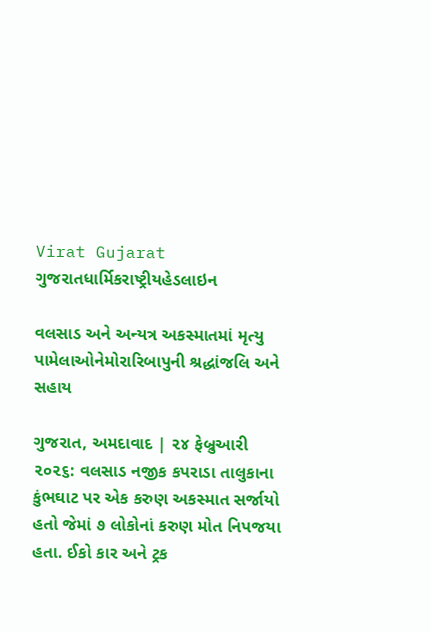Virat Gujarat
ગુજરાતધાર્મિકરાષ્ટ્રીયહેડલાઇન

વલસાડ અને અન્યત્ર અકસ્માતમાં મૃત્યુ પામેલાઓનેમોરારિબાપુની શ્રદ્ધાંજલિ અને સહાય

ગુજરાત, અમદાવાદ | ૨૪ ફેબ્રુઆરી ૨૦૨૬: વલસાડ નજીક કપરાડા તાલુકાના કુંભઘાટ પર એક કરુણ અકસ્માત સર્જાયો હતો જેમાં ૭ લોકોનાં કરુણ મોત નિપજયા હતા. ઈકો કાર અને ટ્રક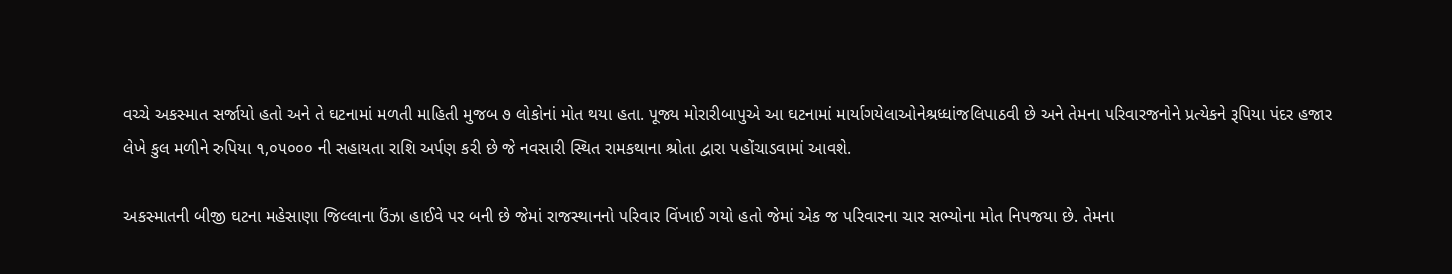વચ્ચે અકસ્માત સર્જાયો હતો અને તે ઘટનામાં મળતી માહિતી મુજબ ૭ લોકોનાં મોત થયા હતા. પૂજ્ય મોરારીબાપુએ આ ઘટનામાં માર્યાગયેલાઓનેશ્રધ્ધાંજલિપાઠવી છે અને તેમના પરિવારજનોને પ્રત્યેકને રૂપિયા પંદર હજાર લેખે કુલ મળીને રુપિયા ૧,૦૫૦૦૦ ની સહાયતા રાશિ અર્પણ કરી છે જે નવસારી સ્થિત રામકથાના શ્રોતા દ્વારા પહોંચાડવામાં આવશે.

અકસ્માતની બીજી ઘટના મહેસાણા જિલ્લાના ઉંઝા હાઈવે પર બની છે જેમાં રાજસ્થાનનો પરિવાર વિંખાઈ ગયો હતો જેમાં એક જ પરિવારના ચાર સભ્યોના મોત નિપજયા છે. તેમના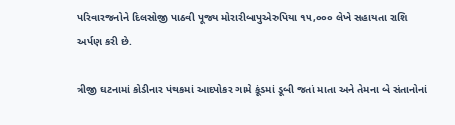પરિવારજનોને દિલસોજી પાઠવી પૂજ્ય મોરારીબાપુએરુપિયા ૧૫,૦૦૦ લેખે સહાયતા રાશિ અર્પણ કરી છે.

ત્રીજી ઘટનામાં કોડીનાર પંથકમાં આદપોકર ગામે કૂંડમાં ડૂબી જતાં માતા અને તેમના બે સંતાનોનાં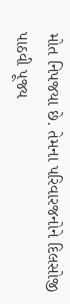મોત નિપજયા છે. તેમના પરિવારજનોને દિલસોજી પાઠવી પૂજ્ય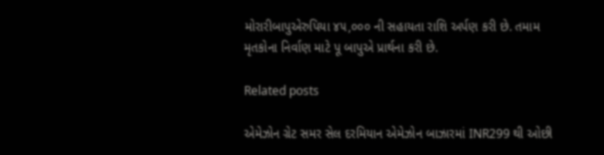મોરારીબાપુએરુપિયા ૪૫,૦૦૦ ની સહાયતા રાશિ અર્પણ કરી છે. તમામ મૃતકોના નિર્વાણ માટે પૂ બાપુએ પ્રાર્થના કરી છે.

Related posts

એમેઝોન ગ્રેટ સમર સેલ દરમિયાન એમેઝોન બાઝારમાં INR299 થી ઓછી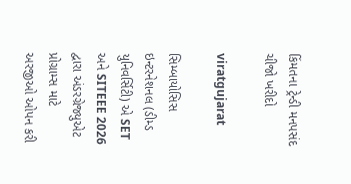કિંમતના ટ્રેન્ડી મનપસંદ ચીજો ખરીદો

viratgujarat

સિમ્બાયોસિસ ઇન્ટરનેશનલ (ડીમ્ડ યુનિવર્સિટી) એ SET અને SITEEE 2026 દ્વારા અંડરગ્રેજ્યુએટ પ્રોગ્રામ્સ માટે અરજીઓ ઓપન કરી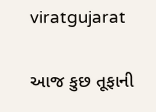viratgujarat

આજ કુછ તૂફાની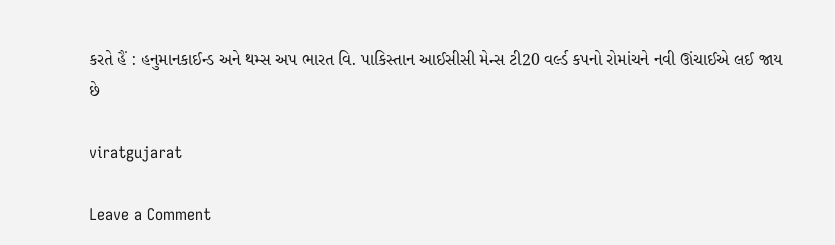કરતે હૈં : હનુમાનકાઈન્ડ અને થમ્સ અપ ભારત વિ. પાકિસ્તાન આઈસીસી મેન્સ ટી20 વર્લ્ડ કપનો રોમાંચને નવી ઊંચાઈએ લઈ જાય છે

viratgujarat

Leave a Comment